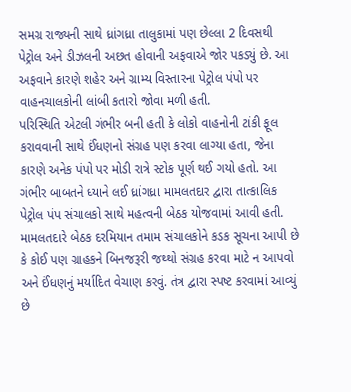સમગ્ર રાજ્યની સાથે ધ્રાંગધ્રા તાલુકામાં પણ છેલ્લા 2 દિવસથી પેટ્રોલ અને ડીઝલની અછત હોવાની અફવાએ જોર પકડ્યું છે. આ અફવાને કારણે શહેર અને ગ્રામ્ય વિસ્તારના પેટ્રોલ પંપો પર વાહનચાલકોની લાંબી કતારો જોવા મળી હતી.
પરિસ્થિતિ એટલી ગંભીર બની હતી કે લોકો વાહનોની ટાંકી ફૂલ કરાવવાની સાથે ઈંધણનો સંગ્રહ પણ કરવા લાગ્યા હતા, જેના કારણે અનેક પંપો પર મોડી રાત્રે સ્ટોક પૂર્ણ થઈ ગયો હતો. આ ગંભીર બાબતને ધ્યાને લઈ ધ્રાંગધ્રા મામલતદાર દ્વારા તાત્કાલિક પેટ્રોલ પંપ સંચાલકો સાથે મહત્વની બેઠક યોજવામાં આવી હતી.
મામલતદારે બેઠક દરમિયાન તમામ સંચાલકોને કડક સૂચના આપી છે કે કોઈ પણ ગ્રાહકને બિનજરૂરી જથ્થો સંગ્રહ કરવા માટે ન આપવો અને ઈંધણનું મર્યાદિત વેચાણ કરવું. તંત્ર દ્વારા સ્પષ્ટ કરવામાં આવ્યું છે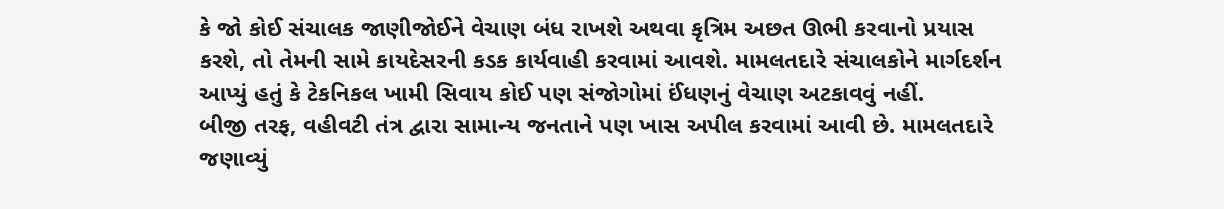કે જો કોઈ સંચાલક જાણીજોઈને વેચાણ બંધ રાખશે અથવા કૃત્રિમ અછત ઊભી કરવાનો પ્રયાસ કરશે, તો તેમની સામે કાયદેસરની કડક કાર્યવાહી કરવામાં આવશે. મામલતદારે સંચાલકોને માર્ગદર્શન આપ્યું હતું કે ટેકનિકલ ખામી સિવાય કોઈ પણ સંજોગોમાં ઈંધણનું વેચાણ અટકાવવું નહીં.
બીજી તરફ, વહીવટી તંત્ર દ્વારા સામાન્ય જનતાને પણ ખાસ અપીલ કરવામાં આવી છે. મામલતદારે જણાવ્યું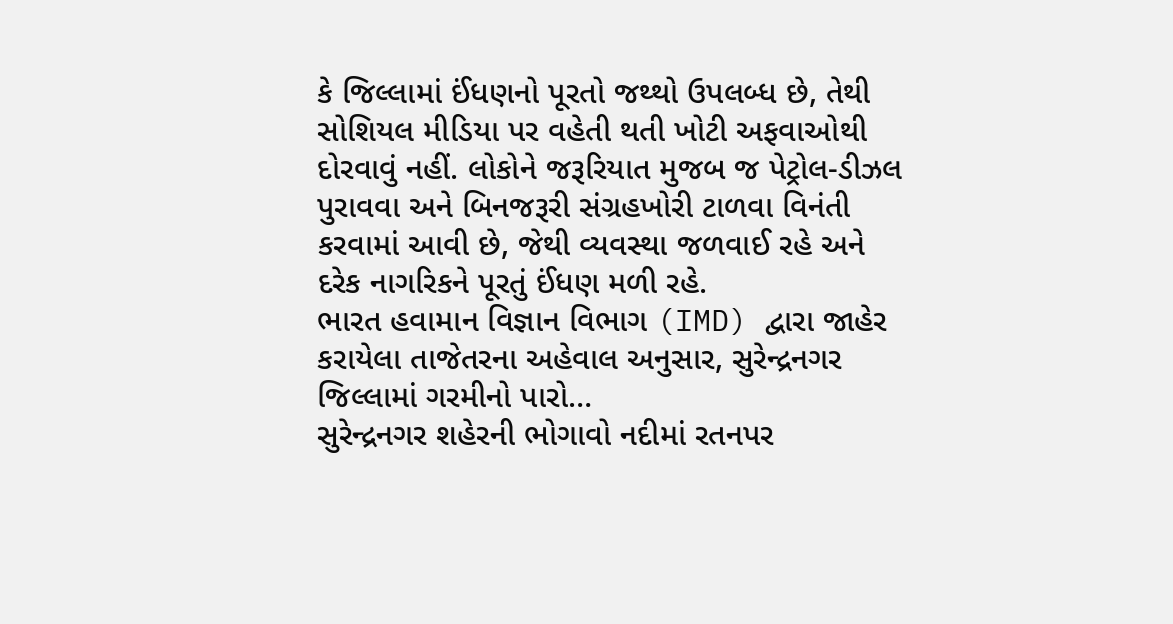કે જિલ્લામાં ઈંધણનો પૂરતો જથ્થો ઉપલબ્ધ છે, તેથી સોશિયલ મીડિયા પર વહેતી થતી ખોટી અફવાઓથી દોરવાવું નહીં. લોકોને જરૂરિયાત મુજબ જ પેટ્રોલ-ડીઝલ પુરાવવા અને બિનજરૂરી સંગ્રહખોરી ટાળવા વિનંતી કરવામાં આવી છે, જેથી વ્યવસ્થા જળવાઈ રહે અને દરેક નાગરિકને પૂરતું ઈંધણ મળી રહે.
ભારત હવામાન વિજ્ઞાન વિભાગ (IMD) દ્વારા જાહેર કરાયેલા તાજેતરના અહેવાલ અનુસાર, સુરેન્દ્રનગર જિલ્લામાં ગરમીનો પારો…
સુરેન્દ્રનગર શહેરની ભોગાવો નદીમાં રતનપર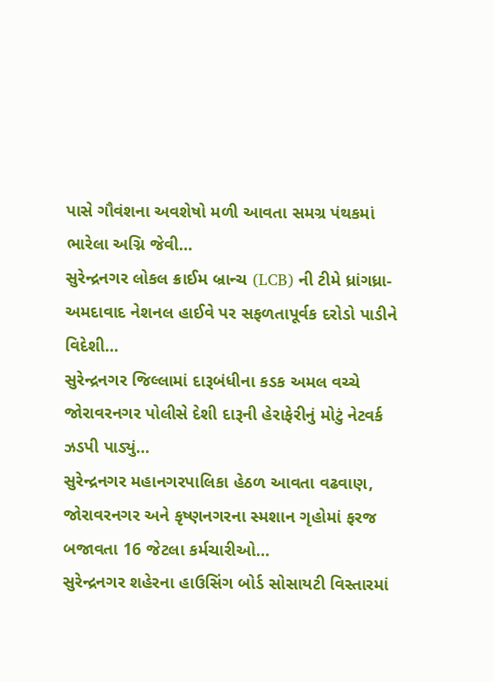પાસે ગૌવંશના અવશેષો મળી આવતા સમગ્ર પંથકમાં ભારેલા અગ્નિ જેવી…
સુરેન્દ્રનગર લોકલ ક્રાઈમ બ્રાન્ચ (LCB) ની ટીમે ધ્રાંગધ્રા-અમદાવાદ નેશનલ હાઈવે પર સફળતાપૂર્વક દરોડો પાડીને વિદેશી…
સુરેન્દ્રનગર જિલ્લામાં દારૂબંધીના કડક અમલ વચ્ચે જોરાવરનગર પોલીસે દેશી દારૂની હેરાફેરીનું મોટું નેટવર્ક ઝડપી પાડ્યું…
સુરેન્દ્રનગર મહાનગરપાલિકા હેઠળ આવતા વઢવાણ, જોરાવરનગર અને કૃષ્ણનગરના સ્મશાન ગૃહોમાં ફરજ બજાવતા 16 જેટલા કર્મચારીઓ…
સુરેન્દ્રનગર શહેરના હાઉસિંગ બોર્ડ સોસાયટી વિસ્તારમાં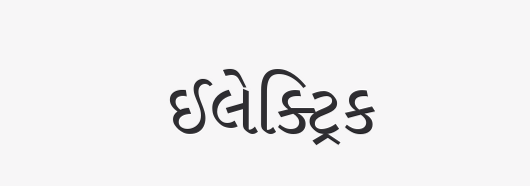ઈલેક્ટ્રિક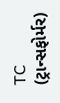TC (ટ્રાન્સફોર્મર)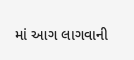માં આગ લાગવાની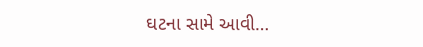ઘટના સામે આવી…